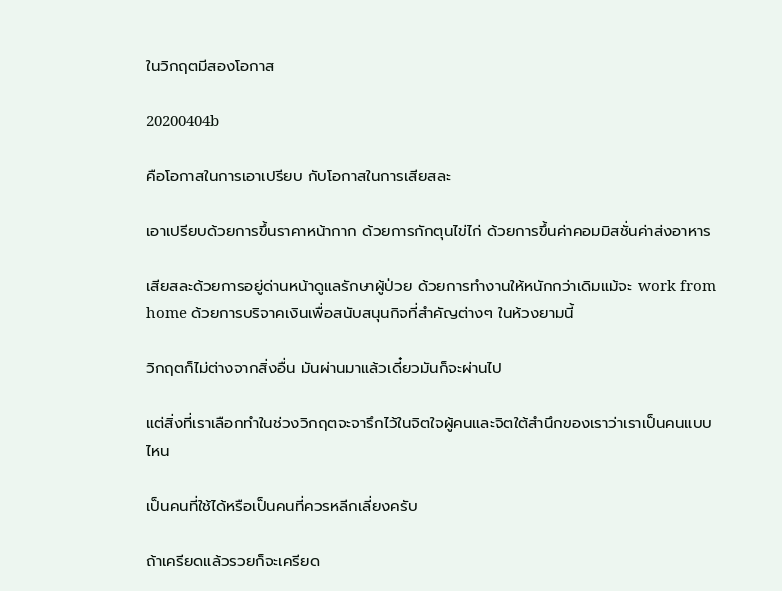ในวิกฤตมีสองโอกาส

20200404b

คือโอกาสในการเอาเปรียบ กับโอกาสในการเสียสละ

เอาเปรียบด้วยการขึ้นราคาหน้ากาก ด้วยการกักตุนไข่ไก่ ด้วยการขึ้นค่าคอมมิสชั่นค่าส่งอาหาร

เสียสละด้วยการอยู่ด่านหน้าดูแลรักษาผู้ป่วย ด้วยการทำงานให้หนักกว่าเดิมแม้จะ work from home ด้วยการบริจาคเงินเพื่อสนับสนุนกิจที่สำคัญต่างๆ ในห้วงยามนี้

วิกฤตก็ไม่ต่างจากสิ่งอื่น มันผ่านมาแล้วเดี๋ยวมันก็จะผ่านไป

แต่สิ่งที่เราเลือกทำในช่วงวิกฤตจะจารึกไว้ในจิตใจผู้คนและจิตใต้สำนึกของเราว่าเราเป็นคนแบบไหน

เป็นคนที่ใช้ได้หรือเป็นคนที่ควรหลีกเลี่ยงครับ

ถ้าเครียดแล้วรวยก็จะเครียด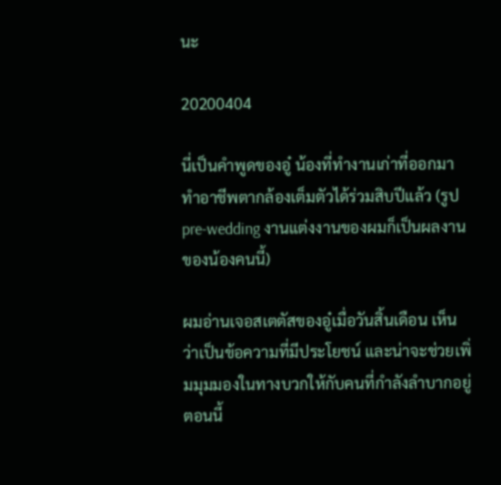นะ

20200404

นี่เป็นคำพูดของอู๋ น้องที่ทำงานเก่าที่ออกมาทำอาชีพตากล้องเต็มตัวได้ร่วมสิบปีแล้ว (รูป pre-wedding งานแต่งงานของผมก็เป็นผลงานของน้องคนนี้)

ผมอ่านเจอสเตตัสของอู๋เมื่อวันสิ้นเดือน เห็นว่าเป็นข้อความที่มีประโยชน์ และน่าจะช่วยเพิ่มมุมมองในทางบวกให้กับคนที่กำลังลำบากอยู่ตอนนี้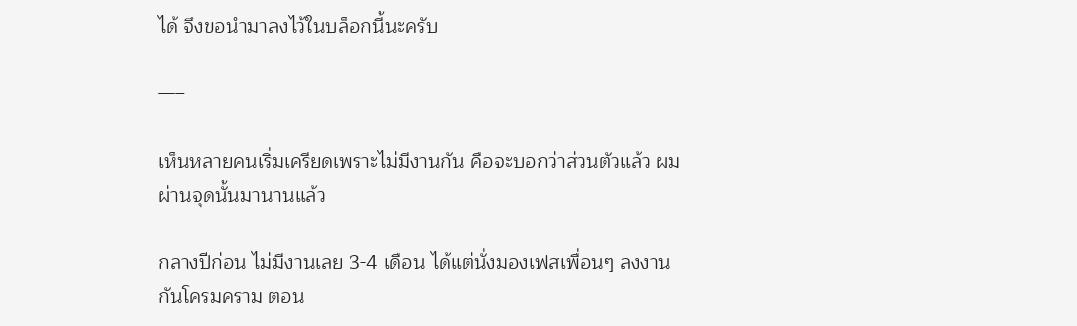ได้ จึงขอนำมาลงไว้ในบล็อกนี้นะครับ

—–

เห็นหลายคนเริ่มเครียดเพราะไม่มีงานกัน คือจะบอกว่าส่วนตัวแล้ว ผมผ่านจุดนั้นมานานแล้ว

กลางปีก่อน ไม่มีงานเลย 3-4 เดือน ได้แต่นั่งมองเฟสเพื่อนๆ ลงงานกันโครมคราม ตอน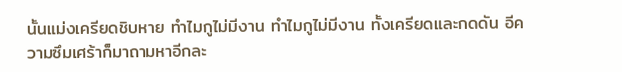นั้นแม่งเครียดชิบหาย ทำไมกูไม่มีงาน ทำไมกูไม่มีงาน ทั้งเครียดและกดดัน อีความซึมเศร้าก็มาถามหาอีกละ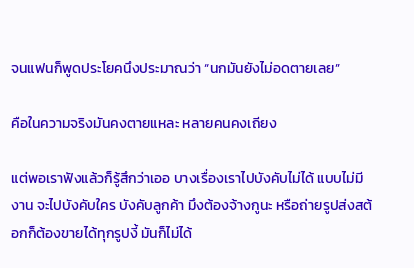จนแฟนก็พูดประโยคนึงประมาณว่า “นกมันยังไม่อดตายเลย”

คือในความจริงมันคงตายแหละ หลายคนคงเถียง

แต่พอเราฟังแล้วก็รู้สึกว่าเออ บางเรื่องเราไปบังคับไม่ได้ แบบไม่มีงาน จะไปบังคับใคร บังคับลูกค้า มึงต้องจ้างกูนะ หรือถ่ายรูปส่งสต้อกก็ต้องขายได้ทุกรูปงี้ มันก็ไม่ได้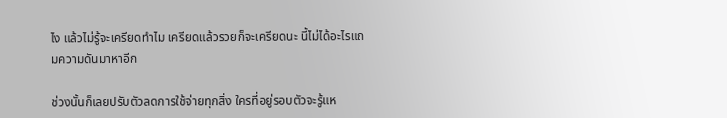ไง แล้วไม่รู้จะเครียดทำไม เครียดแล้วรวยก็จะเครียดนะ นี้ไม่ได้อะไรแถมความดันมาหาอีก

ช่วงนั้นก็เลยปรับตัวลดการใช้จ่ายทุกสิ่ง ใครที่อยู่รอบตัวจะรู้แห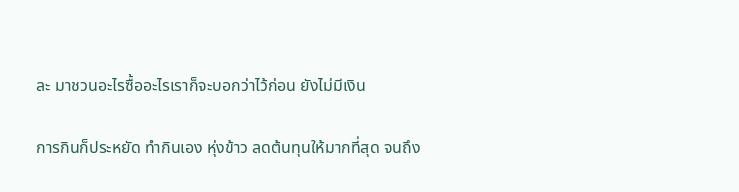ละ มาชวนอะไรซื้ออะไรเราก็จะบอกว่าไว้ก่อน ยังไม่มีเงิน

การกินก็ประหยัด ทำกินเอง หุ่งข้าว ลดต้นทุนให้มากที่สุด จนถึง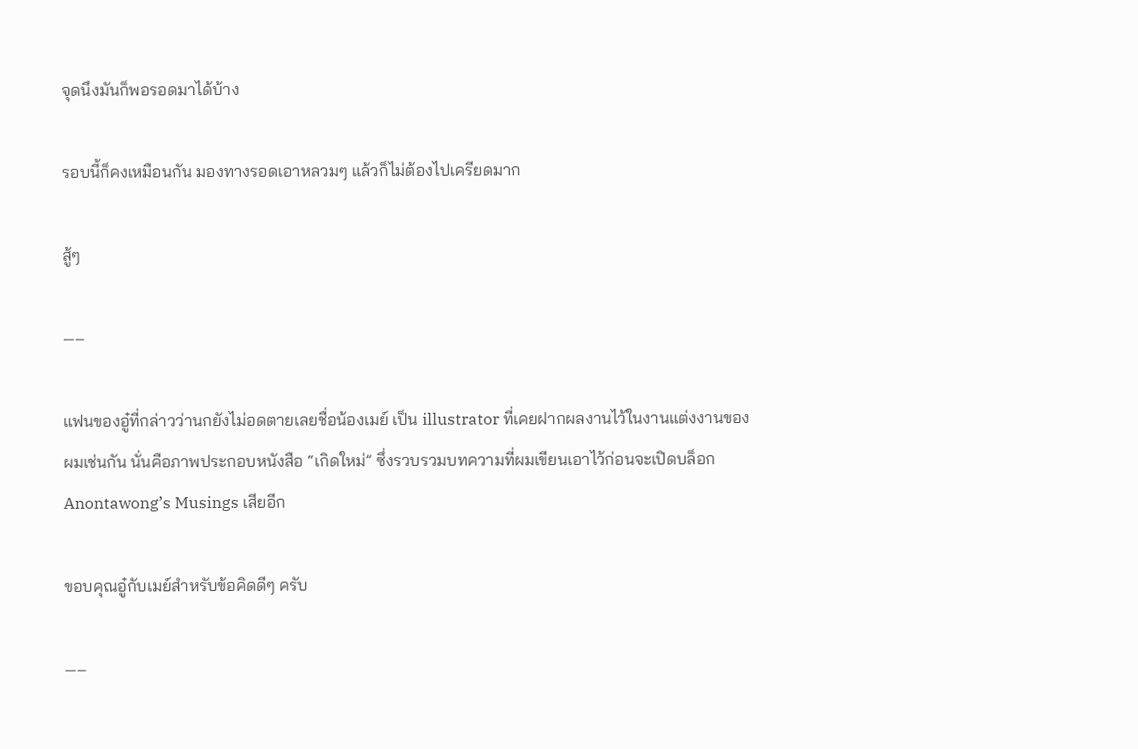จุดนึงมันก็พอรอดมาได้บ้าง

รอบนี้ก็คงเหมือนกัน มองทางรอดเอาหลวมๆ แล้วก็ไม่ต้องไปเครียดมาก

สู้ๆ

—–

แฟนของอู๋ที่กล่าวว่านกยังไม่อดตายเลยชื่อน้องเมย์ เป็น illustrator ที่เคยฝากผลงานไว้ในงานแต่งงานของผมเช่นกัน นั่นคือภาพประกอบหนังสือ “เกิดใหม่” ซึ่งรวบรวมบทความที่ผมเขียนเอาไว้ก่อนจะเปิดบล็อก Anontawong’s Musings เสียอีก

ขอบคุณอู๋กับเมย์สำหรับข้อคิดดีๆ ครับ

—–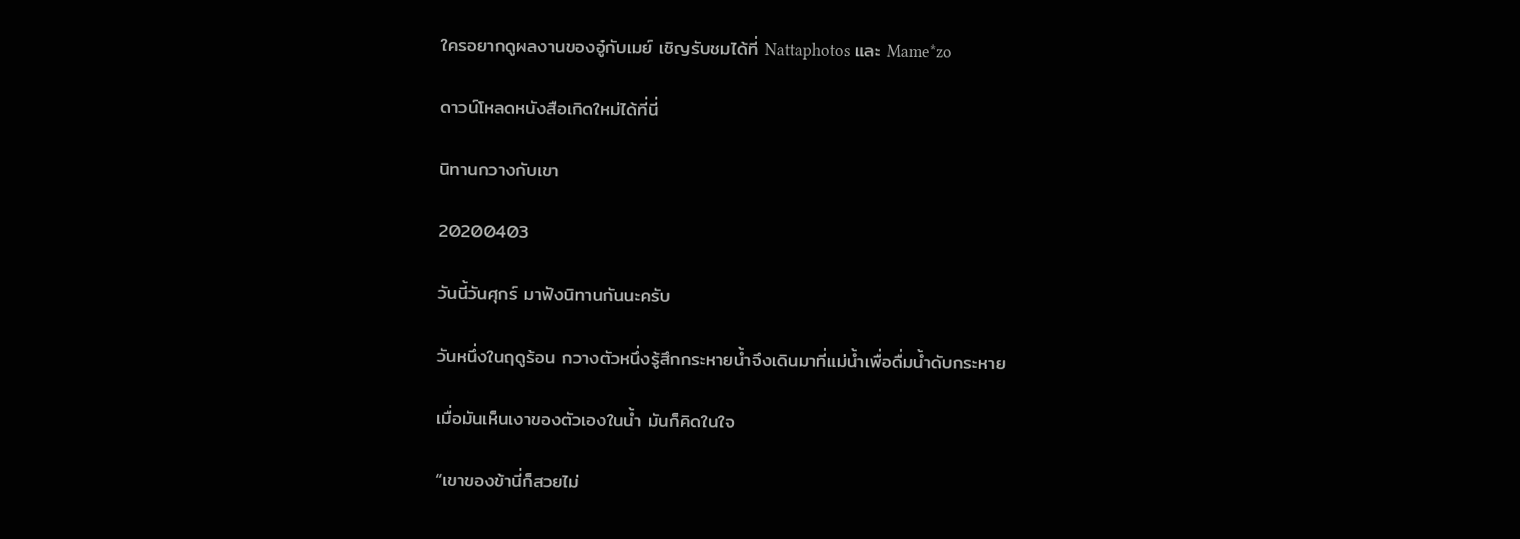ใครอยากดูผลงานของอู๋กับเมย์ เชิญรับชมได้ที่ Nattaphotos และ Mame*zo

ดาวน์โหลดหนังสือเกิดใหม่ได้ที่นี่

นิทานกวางกับเขา

20200403

วันนี้วันศุกร์ มาฟังนิทานกันนะครับ

วันหนึ่งในฤดูร้อน กวางตัวหนึ่งรู้สึกกระหายน้ำจึงเดินมาที่แม่น้ำเพื่อดื่มน้ำดับกระหาย

เมื่อมันเห็นเงาของตัวเองในน้ำ มันก็คิดในใจ

“เขาของข้านี่ก็สวยไม่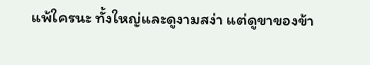แพ้ใครนะ ทั้งใหญ่และดูงามสง่า แต่ดูขาของข้า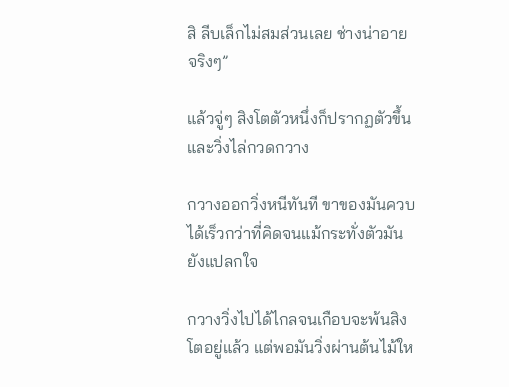สิ ลีบเล็กไม่สมส่วนเลย ช่างน่าอายจริงๆ”

แล้วจู่ๆ สิงโตตัวหนึ่งก็ปรากฏตัวขึ้นและวิ่งไล่กวดกวาง

กวางออกวิ่งหนีทันที ขาของมันควบได้เร็วกว่าที่คิดจนแม้กระทั่งตัวมันยังแปลกใจ

กวางวิ่งไปได้ไกลจนเกือบจะพ้นสิงโตอยู่แล้ว แต่พอมันวิ่งผ่านต้นไม้ให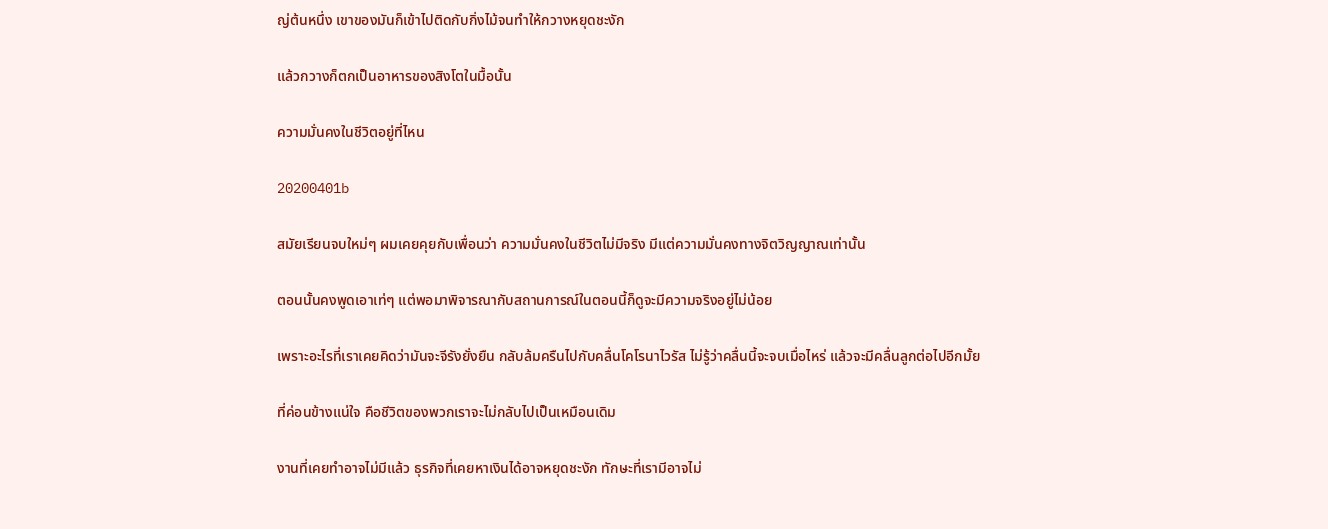ญ่ต้นหนึ่ง เขาของมันก็เข้าไปติดกับกิ่งไม้จนทำให้กวางหยุดชะงัก

แล้วกวางก็ตกเป็นอาหารของสิงโตในมื้อนั้น

ความมั่นคงในชีวิตอยู่ที่ไหน

20200401b

สมัยเรียนจบใหม่ๆ ผมเคยคุยกับเพื่อนว่า ความมั่นคงในชีวิตไม่มีจริง มีแต่ความมั่นคงทางจิตวิญญาณเท่านั้น

ตอนนั้นคงพูดเอาเท่ๆ แต่พอมาพิจารณากับสถานการณ์ในตอนนี้ก็ดูจะมีความจริงอยู่ไม่น้อย

เพราะอะไรที่เราเคยคิดว่ามันจะจีรังยั่งยืน กลับล้มครืนไปกับคลื่นโคโรนาไวรัส ไม่รู้ว่าคลื่นนี้จะจบเมื่อไหร่ แล้วจะมีคลื่นลูกต่อไปอีกมั้ย

ที่ค่อนข้างแน่ใจ คือชีวิตของพวกเราจะไม่กลับไปเป็นเหมือนเดิม

งานที่เคยทำอาจไม่มีแล้ว ธุรกิจที่เคยหาเงินได้อาจหยุดชะงัก ทักษะที่เรามีอาจไม่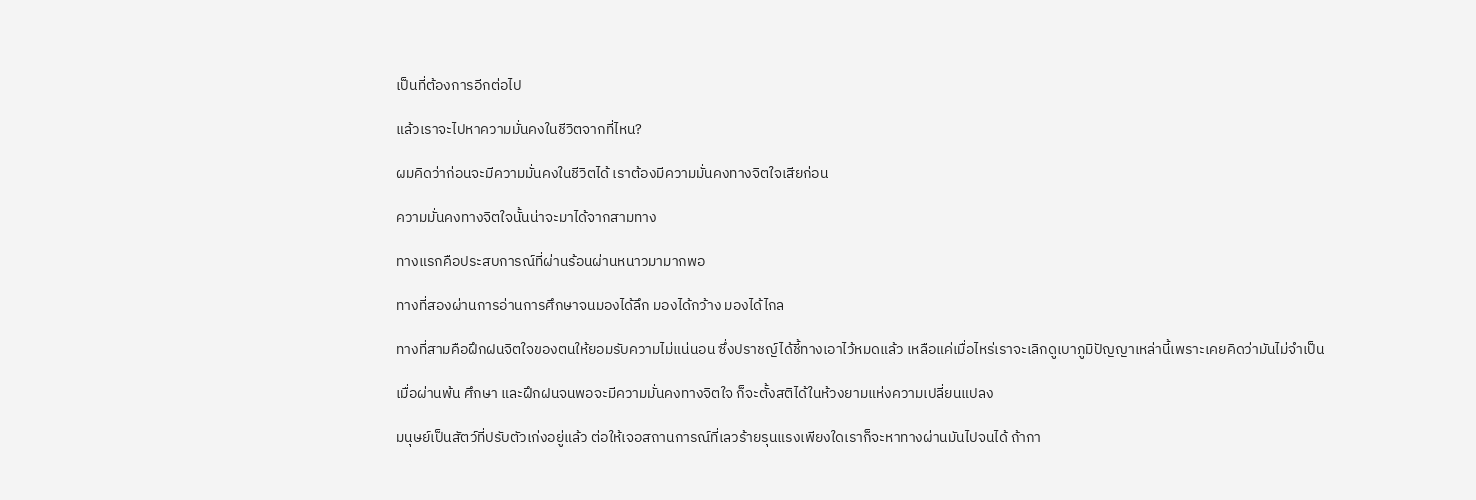เป็นที่ต้องการอีกต่อไป

แล้วเราจะไปหาความมั่นคงในชีวิตจากที่ไหน?

ผมคิดว่าก่อนจะมีความมั่นคงในชีวิตได้ เราต้องมีความมั่นคงทางจิตใจเสียก่อน

ความมั่นคงทางจิตใจนั้นน่าจะมาได้จากสามทาง

ทางแรกคือประสบการณ์ที่ผ่านร้อนผ่านหนาวมามากพอ

ทางที่สองผ่านการอ่านการศึกษาจนมองได้ลึก มองได้กว้าง มองได้ไกล

ทางที่สามคือฝึกฝนจิตใจของตนให้ยอมรับความไม่แน่นอน ซึ่งปราชญ์ได้ชี้ทางเอาไว้หมดแล้ว เหลือแค่เมื่อไหร่เราจะเลิกดูเบาภูมิปัญญาเหล่านี้เพราะเคยคิดว่ามันไม่จำเป็น

เมื่อผ่านพ้น ศึกษา และฝึกฝนจนพอจะมีความมั่นคงทางจิตใจ ก็จะตั้งสติได้ในห้วงยามแห่งความเปลี่ยนแปลง

มนุษย์เป็นสัตว์ที่ปรับตัวเก่งอยู่แล้ว ต่อให้เจอสถานการณ์ที่เลวร้ายรุนแรงเพียงใดเราก็จะหาทางผ่านมันไปจนได้ ถ้ากา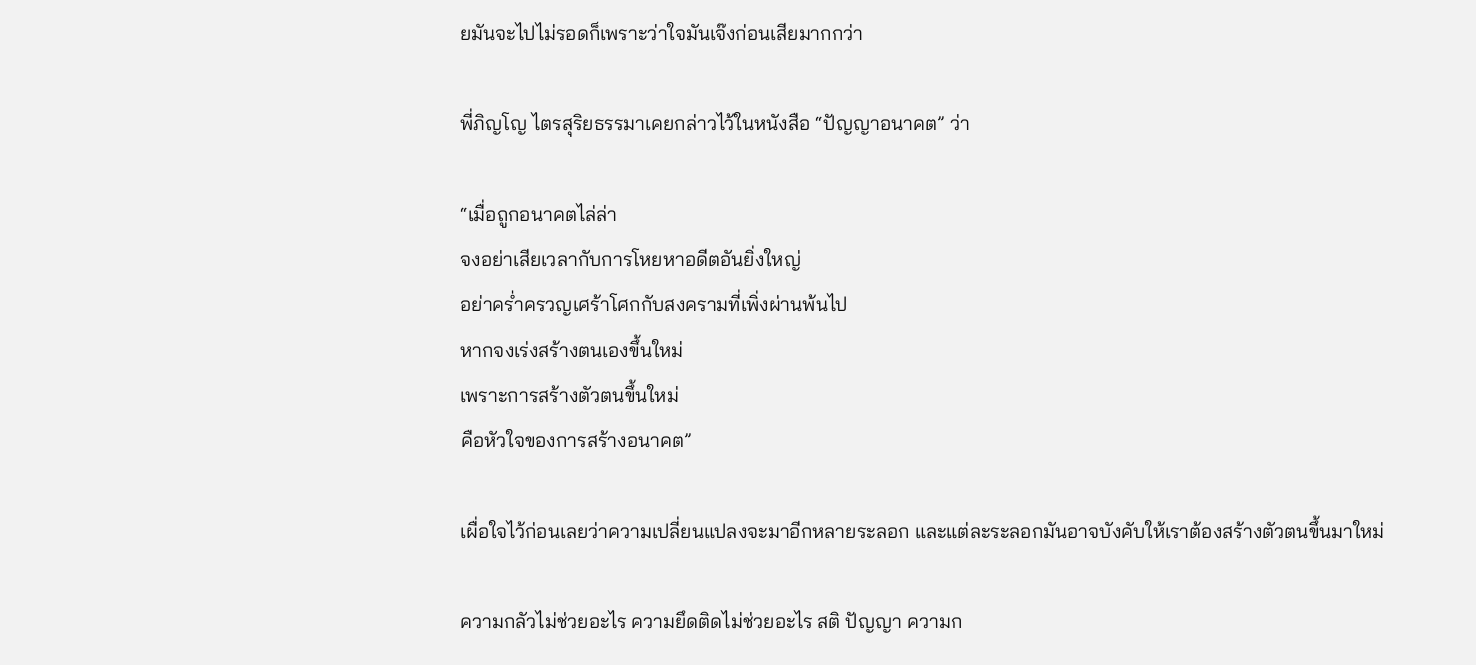ยมันจะไปไม่รอดก็เพราะว่าใจมันเจ๊งก่อนเสียมากกว่า

พี่ภิญโญ ไตรสุริยธรรมาเคยกล่าวไว้ในหนังสือ “ปัญญาอนาคต” ว่า

“เมื่อถูกอนาคตไล่ล่า
จงอย่าเสียเวลากับการโหยหาอดีตอันยิ่งใหญ่
อย่าคร่ำครวญเศร้าโศกกับสงครามที่เพิ่งผ่านพ้นไป
หากจงเร่งสร้างตนเองขึ้นใหม่
เพราะการสร้างตัวตนขึ้นใหม่
คือหัวใจของการสร้างอนาคต”

เผื่อใจไว้ก่อนเลยว่าความเปลี่ยนแปลงจะมาอีกหลายระลอก และแต่ละระลอกมันอาจบังคับให้เราต้องสร้างตัวตนขึ้นมาใหม่

ความกลัวไม่ช่วยอะไร ความยึดติดไม่ช่วยอะไร สติ ปัญญา ความก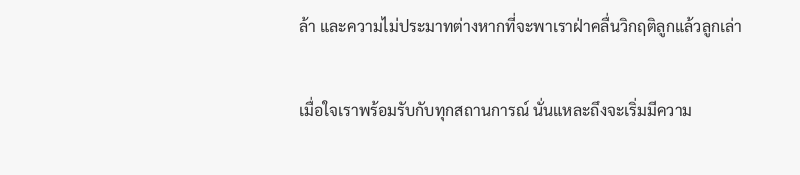ล้า และความไม่ประมาทต่างหากที่จะพาเราฝ่าคลื่นวิกฤติลูกแล้วลูกเล่า

เมื่อใจเราพร้อมรับกับทุกสถานการณ์ นั่นแหละถึงจะเริ่มมีความ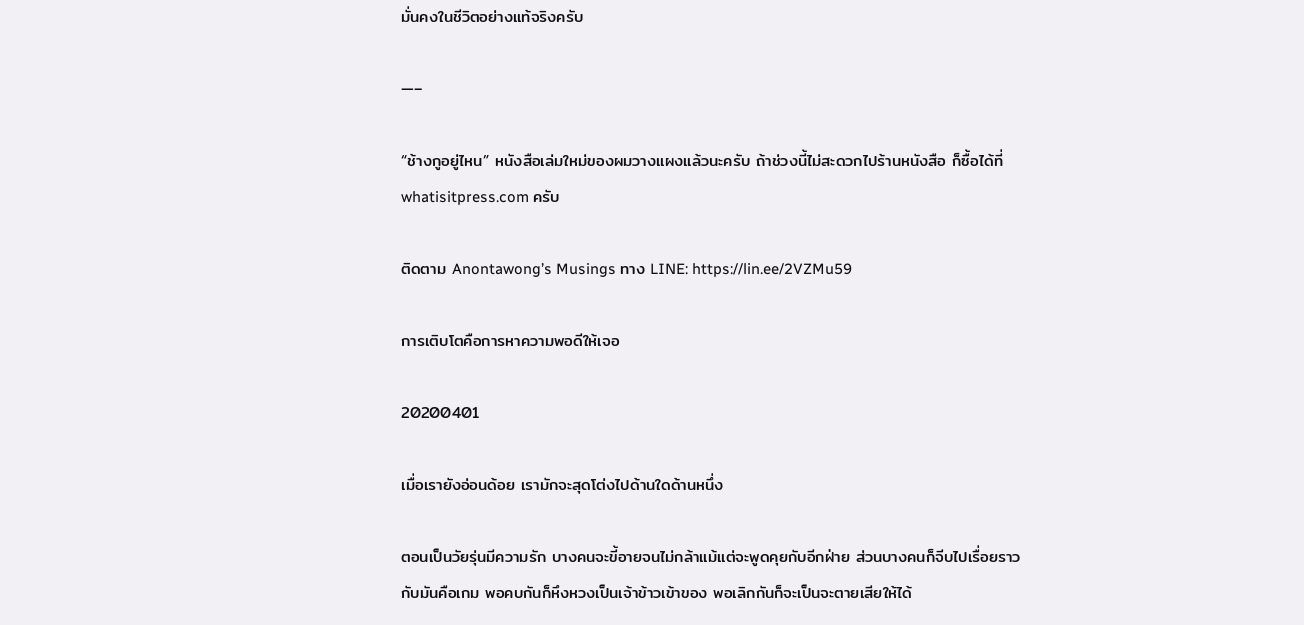มั่นคงในชีวิตอย่างแท้จริงครับ

—–

“ช้างกูอยู่ไหน” หนังสือเล่มใหม่ของผมวางแผงแล้วนะครับ ถ้าช่วงนี้ไม่สะดวกไปร้านหนังสือ ก็ซื้อได้ที่ whatisitpress.com ครับ

ติดตาม Anontawong’s Musings ทาง LINE: https://lin.ee/2VZMu59

การเติบโตคือการหาความพอดีให้เจอ

20200401

เมื่อเรายังอ่อนด้อย เรามักจะสุดโต่งไปด้านใดด้านหนึ่ง

ตอนเป็นวัยรุ่นมีความรัก บางคนจะขี้อายจนไม่กล้าแม้แต่จะพูดคุยกับอีกฝ่าย ส่วนบางคนก็จีบไปเรื่อยราวกับมันคือเกม พอคบกันก็หึงหวงเป็นเจ้าข้าวเข้าของ พอเลิกกันก็จะเป็นจะตายเสียให้ได้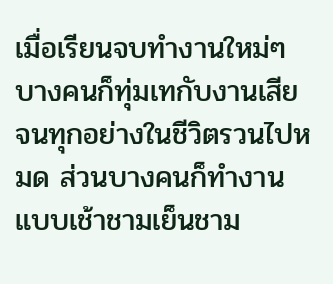เมื่อเรียนจบทำงานใหม่ๆ บางคนก็ทุ่มเทกับงานเสียจนทุกอย่างในชีวิตรวนไปหมด ส่วนบางคนก็ทำงานแบบเช้าชามเย็นชาม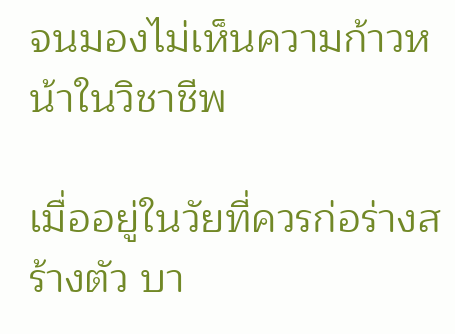จนมองไม่เห็นความก้าวหน้าในวิชาชีพ

เมื่ออยู่ในวัยที่ควรก่อร่างสร้างตัว บา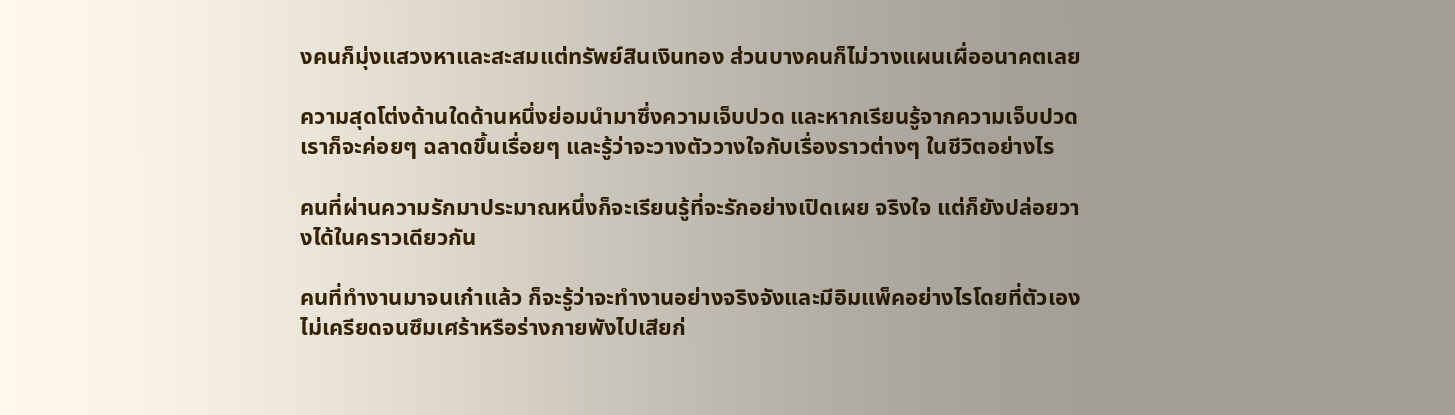งคนก็มุ่งแสวงหาและสะสมแต่ทรัพย์สินเงินทอง ส่วนบางคนก็ไม่วางแผนเผื่ออนาคตเลย

ความสุดโต่งด้านใดด้านหนึ่งย่อมนำมาซึ่งความเจ็บปวด และหากเรียนรู้จากความเจ็บปวดเราก็จะค่อยๆ ฉลาดขึ้นเรื่อยๆ และรู้ว่าจะวางตัววางใจกับเรื่องราวต่างๆ ในชีวิตอย่างไร

คนที่ผ่านความรักมาประมาณหนึ่งก็จะเรียนรู้ที่จะรักอย่างเปิดเผย จริงใจ แต่ก็ยังปล่อยวางได้ในคราวเดียวกัน

คนที่ทำงานมาจนเก๋าแล้ว ก็จะรู้ว่าจะทำงานอย่างจริงจังและมีอิมแพ็คอย่างไรโดยที่ตัวเองไม่เครียดจนซึมเศร้าหรือร่างกายพังไปเสียก่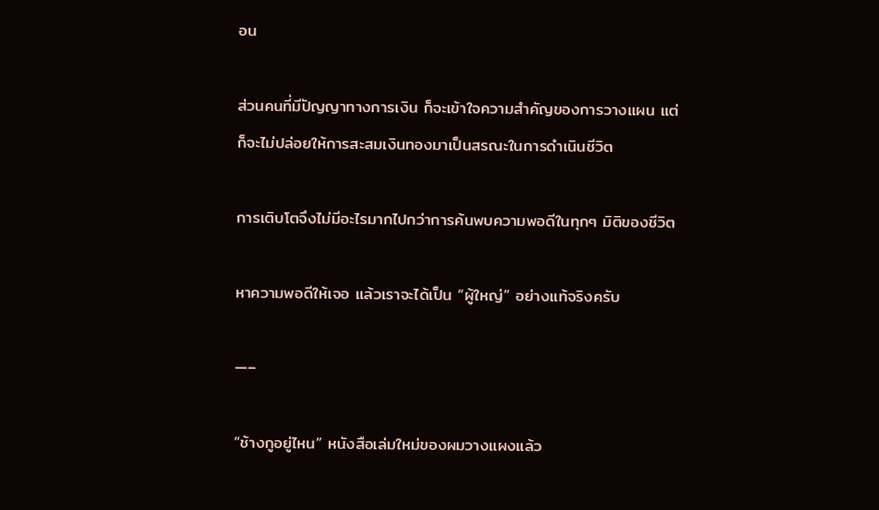อน

ส่วนคนที่มีปัญญาทางการเงิน ก็จะเข้าใจความสำคัญของการวางแผน แต่ก็จะไม่ปล่อยให้การสะสมเงินทองมาเป็นสรณะในการดำเนินชีวิต

การเติบโตจึงไม่มีอะไรมากไปกว่าการค้นพบความพอดีในทุกๆ มิติของชีวิต

หาความพอดีให้เจอ แล้วเราจะได้เป็น “ผู้ใหญ่” อย่างแท้จริงครับ

—–

“ช้างกูอยู่ไหน” หนังสือเล่มใหม่ของผมวางแผงแล้ว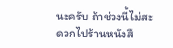นะครับ ถ้าช่วงนี้ไม่สะดวกไปร้านหนังสื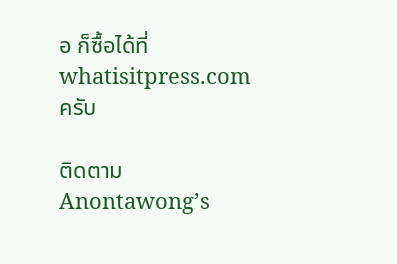อ ก็ซื้อได้ที่ whatisitpress.com ครับ

ติดตาม Anontawong’s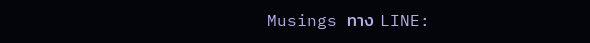Musings ทาง LINE: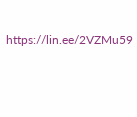https://lin.ee/2VZMu59